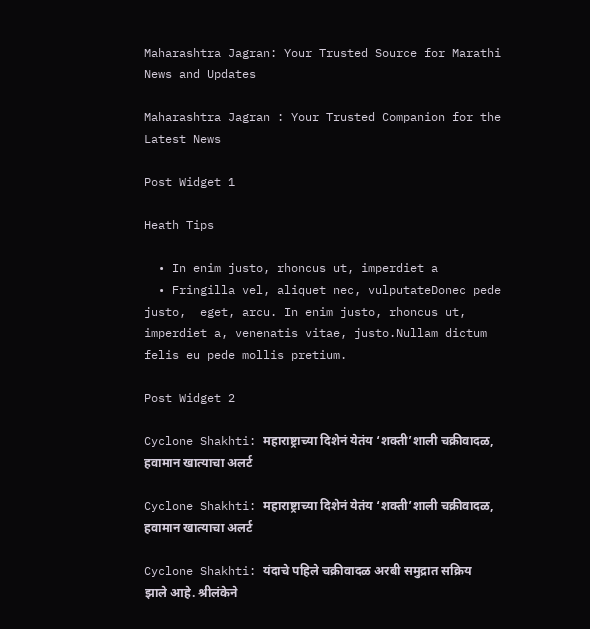Maharashtra Jagran: Your Trusted Source for Marathi News and Updates

Maharashtra Jagran : Your Trusted Companion for the Latest News

Post Widget 1

Heath Tips

  • In enim justo, rhoncus ut, imperdiet a
  • Fringilla vel, aliquet nec, vulputateDonec pede justo,  eget, arcu. In enim justo, rhoncus ut, imperdiet a, venenatis vitae, justo.Nullam dictum felis eu pede mollis pretium.

Post Widget 2

Cyclone Shakhti: महाराष्ट्राच्या दिशेनं येतंय ‘शक्ती’शाली चक्रीवादळ, हवामान खात्याचा अलर्ट

Cyclone Shakhti: महाराष्ट्राच्या दिशेनं येतंय ‘शक्ती’शाली चक्रीवादळ, हवामान खात्याचा अलर्ट

Cyclone Shakhti: यंदाचे पहिले चक्रीवादळ अरबी समुद्रात सक्रिय झाले आहे. श्रीलंकेने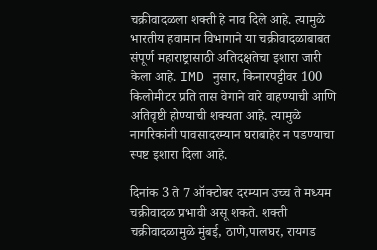चक्रीवादळला शक्ती हे नाव दिले आहे. त्यामुळे भारतीय हवामान विभागाने या चक्रीवादळाबाबत संपूर्ण महाराष्ट्रासाठी अतिदक्षतेचा इशारा जारी केला आहे. IMD नुसार, किनारपट्टीवर 100 किलोमीटर प्रति तास वेगाने वारे वाहण्याची आणि अतिवृष्टी होण्याची शक्यता आहे. त्यामुळे नागरिकांनी पावसादरम्यान घराबाहेर न पडण्याचा स्पष्ट इशारा दिला आहे.

दिनांक 3 ते 7 ऑक्टोबर दरम्यान उच्च ते मध्यम चक्रीवादळ प्रभावी असू शकते. शक्ती चक्रीवादळामुळे मुंबई, ठाणे,पालघर, रायगड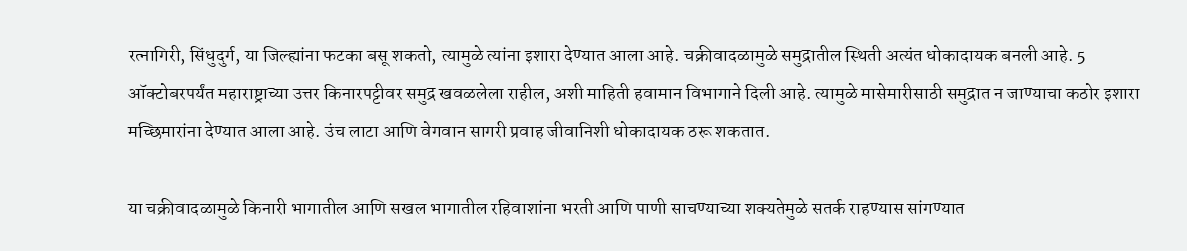रत्नागिरी, सिंधुदुर्ग, या जिल्ह्यांना फटका बसू शकतो, त्यामुळे त्यांना इशारा देण्यात आला आहे. चक्रीवादळामुळे समुद्रातील स्थिती अत्यंत धोकादायक बनली आहे. 5 ऑक्टोबरपर्यंत महाराष्ट्राच्या उत्तर किनारपट्टीवर समुद्र खवळलेला राहील, अशी माहिती हवामान विभागाने दिली आहे. त्यामुळे मासेमारीसाठी समुद्रात न जाण्याचा कठोर इशारा मच्छिमारांना देण्यात आला आहे. उंच लाटा आणि वेगवान सागरी प्रवाह जीवानिशी धोकादायक ठरू शकतात.

या चक्रीवादळामुळे किनारी भागातील आणि सखल भागातील रहिवाशांना भरती आणि पाणी साचण्याच्या शक्यतेमुळे सतर्क राहण्यास सांगण्यात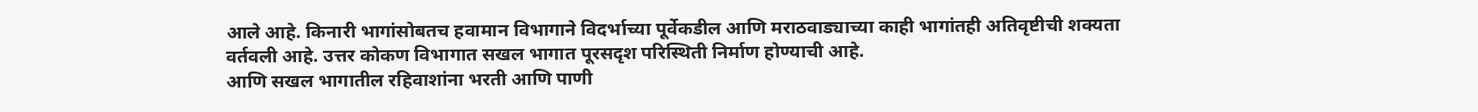आले आहे. किनारी भागांसोबतच हवामान विभागाने विदर्भाच्या पूर्वेकडील आणि मराठवाड्याच्या काही भागांतही अतिवृष्टीची शक्यता वर्तवली आहे. उत्तर कोकण विभागात सखल भागात पूरसदृश परिस्थिती निर्माण होण्याची आहे.
आणि सखल भागातील रहिवाशांना भरती आणि पाणी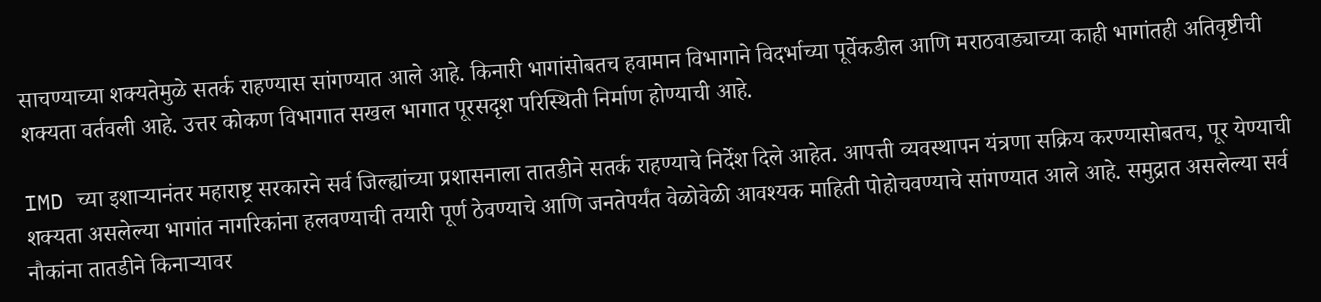साचण्याच्या शक्यतेमुळे सतर्क राहण्यास सांगण्यात आले आहे. किनारी भागांसोबतच हवामान विभागाने विदर्भाच्या पूर्वेकडील आणि मराठवाड्याच्या काही भागांतही अतिवृष्टीची शक्यता वर्तवली आहे. उत्तर कोकण विभागात सखल भागात पूरसदृश परिस्थिती निर्माण होण्याची आहे.

IMD च्या इशाऱ्यानंतर महाराष्ट्र सरकारने सर्व जिल्ह्यांच्या प्रशासनाला तातडीने सतर्क राहण्याचे निर्देश दिले आहेत. आपत्ती व्यवस्थापन यंत्रणा सक्रिय करण्यासोबतच, पूर येण्याची शक्यता असलेल्या भागांत नागरिकांना हलवण्याची तयारी पूर्ण ठेवण्याचे आणि जनतेपर्यंत वेळोवेळी आवश्यक माहिती पोहोचवण्याचे सांगण्यात आले आहे. समुद्रात असलेल्या सर्व नौकांना तातडीने किनाऱ्यावर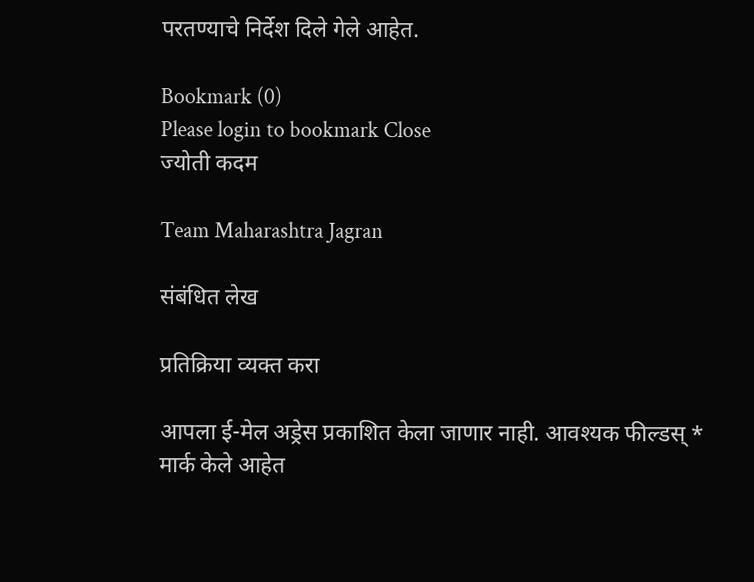परतण्याचे निर्देश दिले गेले आहेत.

Bookmark (0)
Please login to bookmark Close
ज्योती कदम

Team Maharashtra Jagran

संबंधित लेख

प्रतिक्रिया व्यक्त करा

आपला ई-मेल अड्रेस प्रकाशित केला जाणार नाही. आवश्यक फील्डस् * मार्क केले आहेत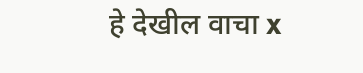हे देखील वाचा x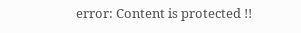error: Content is protected !!